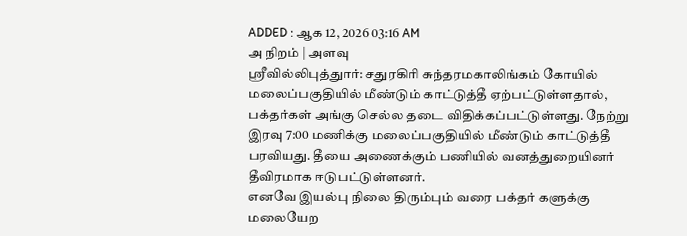ADDED : ஆக 12, 2026 03:16 AM
அ நிறம் | அளவு
ஸ்ரீவில்லிபுத்துார்: சதுரகிரி சுந்தரமகாலிங்கம் கோயில் மலைப்பகுதியில் மீண்டும் காட்டுத்தீ ஏற்பட்டுள்ளதால், பக்தர்கள் அங்கு செல்ல தடை விதிக்கப்பட்டுள்ளது. நேற்று இரவு 7:00 மணிக்கு மலைப்பகுதியில் மீண்டும் காட்டுத்தீ பரவியது. தீயை அணைக்கும் பணியில் வனத்துறையினர் தீவிரமாக ஈடுபட்டுள்ளனர்.
எனவே இயல்பு நிலை திரும்பும் வரை பக்தர் களுக்கு மலையேற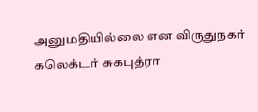அனுமதியில்லை என விருதுநகர் கலெக்டர் சுகபுத்ரா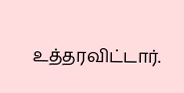உத்தரவிட்டார்.